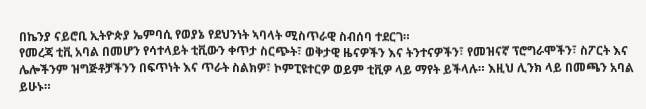በኬንያ ናይሮቢ ኢትዮጵያ ኤምባሲ የወያኔ የደህንነት ኣባላት ሚስጥራዊ ስብሰባ ተደርገ።
የመረጃ ቲቪ አባል በመሆን የሳተላይት ቲቪውን ቀጥታ ስርጭት፣ ወቅታዊ ዜናዎችን እና ትንተናዎችን፣ የመዝናኛ ፕሮግራሞችን፣ ስፖርት እና ሌሎችንም ዝግጅቶቻችንን በፍጥነት እና ጥራት ስልክዎ፣ ኮምፒዩተርዎ ወይም ቲቪዎ ላይ ማየት ይችላሉ። እዚህ ሊንክ ላይ በመጫን አባል ይሁኑ።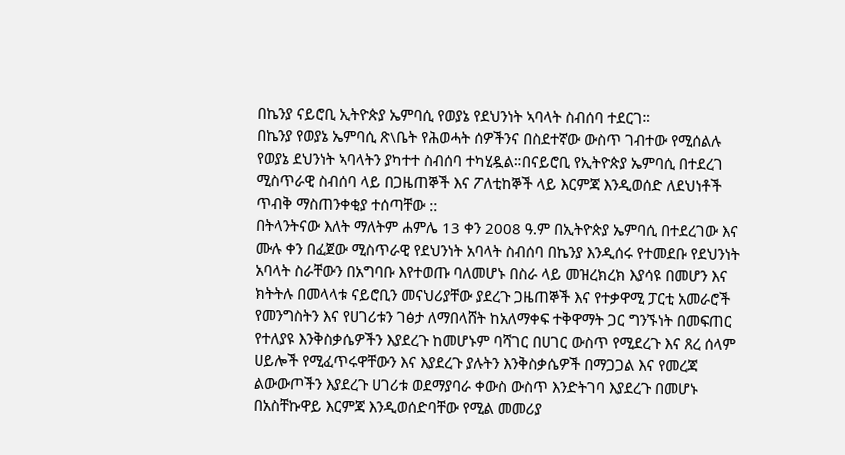በኬንያ ናይሮቢ ኢትዮጵያ ኤምባሲ የወያኔ የደህንነት ኣባላት ስብሰባ ተደርገ።
በኬንያ የወያኔ ኤምባሲ ጽ\ቤት የሕወሓት ሰዎችንና በስደተኛው ውስጥ ገብተው የሚሰልሉ የወያኔ ደህንነት ኣባላትን ያካተተ ስብሰባ ተካሂዷል።በናይሮቢ የኢትዮጵያ ኤምባሲ በተደረገ ሚስጥራዊ ስብሰባ ላይ በጋዜጠኞች እና ፖለቲከኞች ላይ እርምጃ እንዲወሰድ ለደህነቶች ጥብቅ ማስጠንቀቂያ ተሰጣቸው ::
በትላንትናው እለት ማለትም ሐምሌ 13 ቀን 2008 ዓ.ም በኢትዮጵያ ኤምባሲ በተደረገው እና ሙሉ ቀን በፈጀው ሚስጥራዊ የደህንነት አባላት ስብሰባ በኬንያ እንዲሰሩ የተመደቡ የደህንነት አባላት ስራቸውን በአግባቡ እየተወጡ ባለመሆኑ በስራ ላይ መዝረክረክ እያሳዩ በመሆን እና ክትትሉ በመላላቱ ናይሮቢን መናህሪያቸው ያደረጉ ጋዜጠኞች እና የተቃዋሚ ፓርቲ አመራሮች የመንግስትን እና የሀገሪቱን ገፅታ ለማበላሸት ከአለማቀፍ ተቅዋማት ጋር ግንኙነት በመፍጠር የተለያዩ እንቅስቃሴዎችን እያደረጉ ከመሆኑም ባሻገር በሀገር ውስጥ የሚደረጉ እና ጸረ ሰላም ሀይሎች የሚፈጥሩዋቸውን እና እያደረጉ ያሉትን እንቅስቃሴዎች በማጋጋል እና የመረጃ ልውውጦችን እያደረጉ ሀገሪቱ ወደማያባራ ቀውስ ውስጥ እንድትገባ እያደረጉ በመሆኑ በአስቸኩዋይ እርምጃ እንዲወሰድባቸው የሚል መመሪያ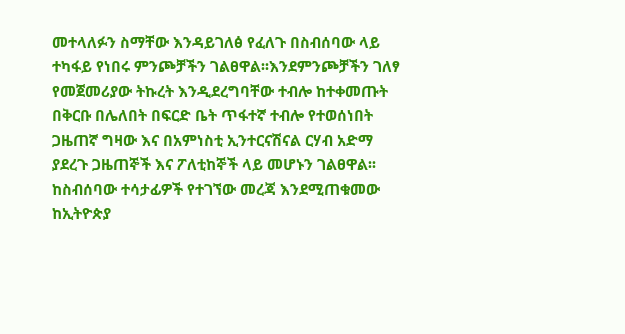መተላለፉን ስማቸው እንዳይገለፅ የፈለጉ በስብሰባው ላይ ተካፋይ የነበሩ ምንጮቻችን ገልፀዋል፡፡እንደምንጮቻችን ገለፃ የመጀመሪያው ትኩረት እንዲደረግባቸው ተብሎ ከተቀመጡት በቅርቡ በሌለበት በፍርድ ቤት ጥፋተኛ ተብሎ የተወሰነበት ጋዜጠኛ ግዛው እና በአምነስቲ ኢንተርናሽናል ርሃብ አድማ ያደረጉ ጋዜጠኞች እና ፖለቲከኞች ላይ መሆኑን ገልፀዋል፡፡
ከስብሰባው ተሳታፊዎች የተገኘው መረጃ እንደሚጠቁመው ከኢትዮጵያ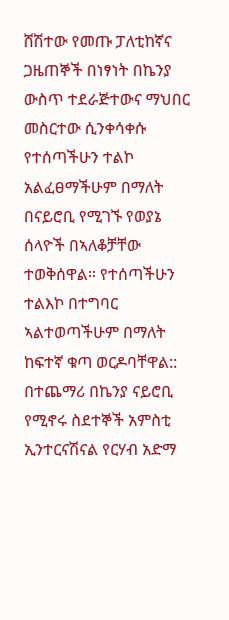ሸሽተው የመጡ ፓለቲከኛና ጋዜጠኞች በነፃነት በኬንያ ውስጥ ተደራጅተውና ማህበር መስርተው ሲንቀሳቀሱ የተሰጣችሁን ተልኮ አልፈፀማችሁም በማለት በናይሮቢ የሚገኙ የወያኔ ሰላዮች በኣለቆቻቸው ተወቅሰዋል። የተሰጣችሁን ተልእኮ በተግባር ኣልተወጣችሁም በማለት ከፍተኛ ቁጣ ወርዶባቸዋል::
በተጨማሪ በኬንያ ናይሮቢ የሚኖሩ ስደተኞች አምስቲ ኢንተርናሽናል የርሃብ አድማ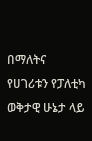በማለትና የሀገሪቱን የፓለቲካ ወቅታዊ ሁኔታ ላይ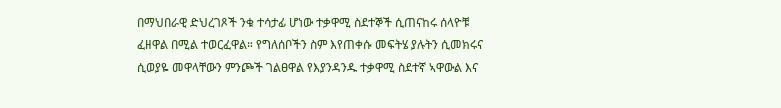በማህበራዊ ድህረገጾች ንቁ ተሳታፊ ሆነው ተቃዋሚ ስደተኞች ሲጠናከሩ ሰላዮቹ ፈዘዋል በሚል ተወርፈዋል። የግለሰቦችን ስም እየጠቀሱ መፍትሄ ያሉትን ሲመክሩና ሲወያዬ መዋላቸውን ምንጮች ገልፀዋል የእያንዳንዱ ተቃዋሚ ስደተኛ ኣዋውል እና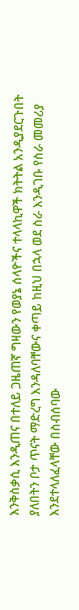እንቅስቃሲ እንዲጠና በተለይ ጋዜጠኛ ግዛውን የወያኔ ሰላዮችና ተላላኪዋች ክትትል አንዲያደርጉበት ያለበትን ቦታ ጥናት ማድረግ እንዳለባቸውና ቀጣይ ከዚህ በኋላ ወደ ስራ እንዲገቡ የስራ መመሪያ እንደተላለፈላቸው በስብሰባው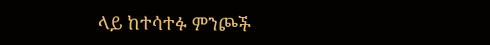ላይ ከተሳተፉ ምንጮች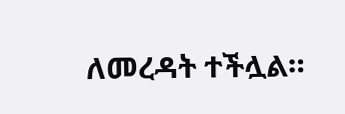ለመረዳት ተችሏል።